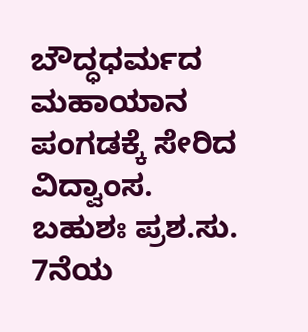ಬೌದ್ಧಧರ್ಮದ ಮಹಾಯಾನ ಪಂಗಡಕ್ಕೆ ಸೇರಿದ ವಿದ್ವಾಂಸ. ಬಹುಶಃ ಪ್ರಶ.ಸು. 7ನೆಯ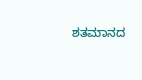ಶತಮಾನದ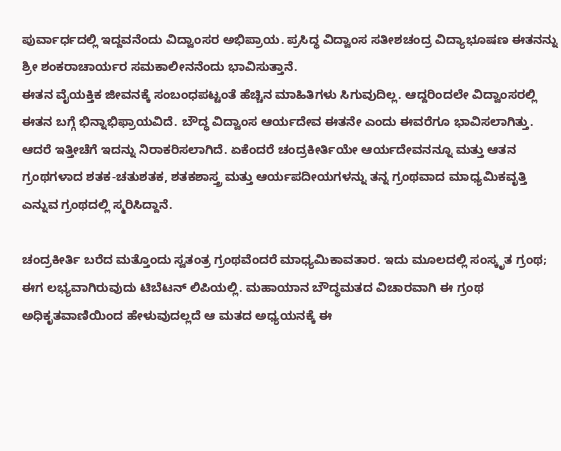ಪುರ್ವಾರ್ಧದಲ್ಲಿ ಇದ್ದವನೆಂದು ವಿದ್ವಾಂಸರ ಅಭಿಪ್ರಾಯ. ಪ್ರಸಿದ್ಧ ವಿದ್ವಾಂಸ ಸತೀಶಚಂದ್ರ ವಿದ್ಯಾಭೂಷಣ ಈತನನ್ನು ಶ್ರೀ ಶಂಕರಾಚಾರ್ಯರ ಸಮಕಾಲೀನನೆಂದು ಭಾವಿಸುತ್ತಾನೆ.
ಈತನ ವೈಯಕ್ತಿಕ ಜೀವನಕ್ಕೆ ಸಂಬಂಧಪಟ್ಟಂತೆ ಹೆಚ್ಚಿನ ಮಾಹಿತಿಗಳು ಸಿಗುವುದಿಲ್ಲ. ಆದ್ದರಿಂದಲೇ ವಿದ್ವಾಂಸರಲ್ಲಿ ಈತನ ಬಗ್ಗೆ ಭಿನ್ನಾಭಿಫ್ರಾಯವಿದೆ. ಬೌದ್ಧ ವಿದ್ವಾಂಸ ಆರ್ಯದೇವ ಈತನೇ ಎಂದು ಈವರೆಗೂ ಭಾವಿಸಲಾಗಿತ್ತು. ಆದರೆ ಇತ್ತೀಚೆಗೆ ಇದನ್ನು ನಿರಾಕರಿಸಲಾಗಿದೆ. ಏಕೆಂದರೆ ಚಂದ್ರಕೀರ್ತಿಯೇ ಆರ್ಯದೇವನನ್ನೂ ಮತ್ತು ಆತನ ಗ್ರಂಥಗಳಾದ ಶತಕ-ಚತುಶತಕ, ಶತಕಶಾಸ್ತ್ರ ಮತ್ತು ಆರ್ಯಪದೀಯಗಳನ್ನು ತನ್ನ ಗ್ರಂಥವಾದ ಮಾಧ್ಯಮಿಕವೃತ್ತಿ ಎನ್ನುವ ಗ್ರಂಥದಲ್ಲಿ ಸ್ಮರಿಸಿದ್ದಾನೆ.

ಚಂದ್ರಕೀರ್ತಿ ಬರೆದ ಮತ್ತೊಂದು ಸ್ವತಂತ್ರ ಗ್ರಂಥವೆಂದರೆ ಮಾಧ್ಯಮಿಕಾವತಾರ. ಇದು ಮೂಲದಲ್ಲಿ ಸಂಸ್ಕೃತ ಗ್ರಂಥ; ಈಗ ಲಭ್ಯವಾಗಿರುವುದು ಟಿಬೆಟನ್ ಲಿಪಿಯಲ್ಲಿ. ಮಹಾಯಾನ ಬೌದ್ಧಮತದ ವಿಚಾರವಾಗಿ ಈ ಗ್ರಂಥ ಅಧಿಕೃತವಾಣಿಯಿಂದ ಹೇಳುವುದಲ್ಲದೆ ಆ ಮತದ ಅಧ್ಯಯನಕ್ಕೆ ಈ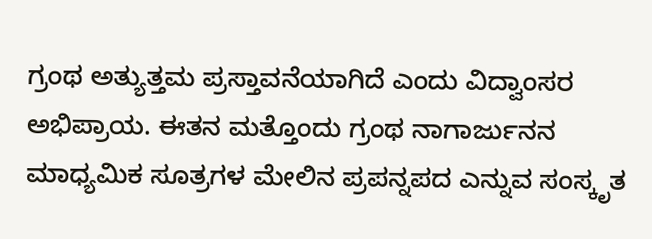ಗ್ರಂಥ ಅತ್ಯುತ್ತಮ ಪ್ರಸ್ತಾವನೆಯಾಗಿದೆ ಎಂದು ವಿದ್ವಾಂಸರ ಅಭಿಪ್ರಾಯ. ಈತನ ಮತ್ತೊಂದು ಗ್ರಂಥ ನಾಗಾರ್ಜುನನ ಮಾಧ್ಯಮಿಕ ಸೂತ್ರಗಳ ಮೇಲಿನ ಪ್ರಪನ್ನಪದ ಎನ್ನುವ ಸಂಸ್ಕೃತ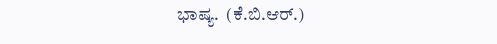ಭಾಷ್ಯ.  (ಕೆ.ಬಿ.ಆರ್.)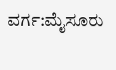ವರ್ಗ:ಮೈಸೂರು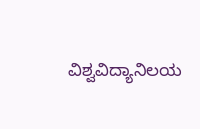ವಿಶ್ವವಿದ್ಯಾನಿಲಯ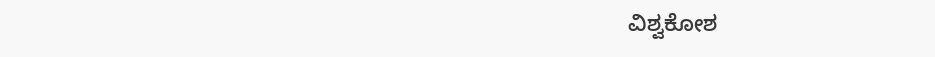ವಿಶ್ವಕೋಶ